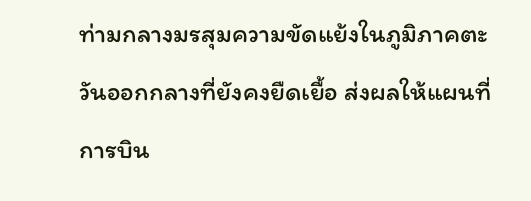ท่ามกลางมรสุมความขัดแย้งในภูมิภาคตะวันออกกลางที่ยังคงยืดเยื้อ ส่งผลให้แผนที่การบิน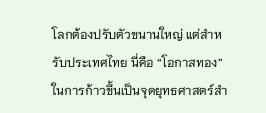โลกต้องปรับตัวขนานใหญ่ แต่สำหรับประเทศไทย นี่คือ “โอกาสทอง” ในการก้าวขึ้นเป็นจุดยุทธศาสตร์สำ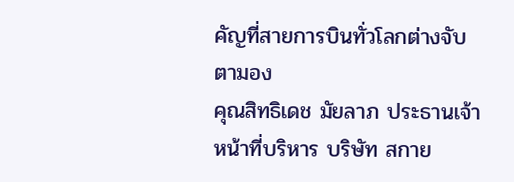คัญที่สายการบินทั่วโลกต่างจับตามอง
คุณสิทธิเดช มัยลาภ ประธานเจ้าหน้าที่บริหาร บริษัท สกาย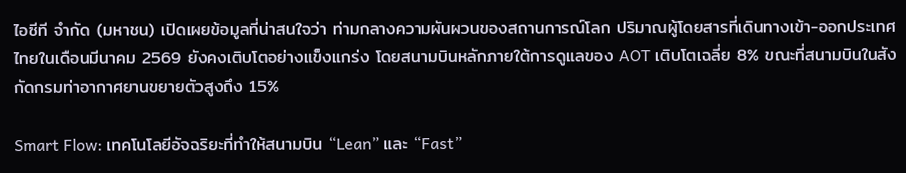ไอซีที จำกัด (มหาชน) เปิดเผยข้อมูลที่น่าสนใจว่า ท่ามกลางความผันผวนของสถานการณ์โลก ปริมาณผู้โดยสารที่เดินทางเข้า-ออกประเทศไทยในเดือนมีนาคม 2569 ยังคงเติบโตอย่างแข็งแกร่ง โดยสนามบินหลักภายใต้การดูแลของ AOT เติบโตเฉลี่ย 8% ขณะที่สนามบินในสังกัดกรมท่าอากาศยานขยายตัวสูงถึง 15%

Smart Flow: เทคโนโลยีอัจฉริยะที่ทำให้สนามบิน “Lean” และ “Fast”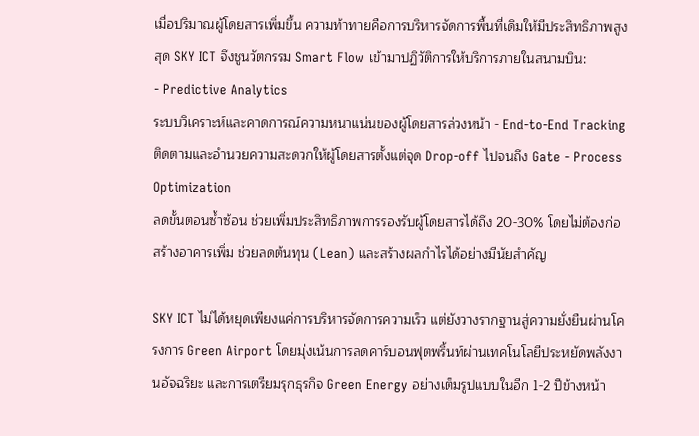เมื่อปริมาณผู้โดยสารเพิ่มขึ้น ความท้าทายคือการบริหารจัดการพื้นที่เดิมให้มีประสิทธิภาพสูงสุด SKY ICT จึงชูนวัตกรรม Smart Flow เข้ามาปฏิวัติการให้บริการภายในสนามบิน:
- Predictive Analytics
ระบบวิเคราะห์และคาดการณ์ความหนาแน่นของผู้โดยสารล่วงหน้า - End-to-End Tracking
ติดตามและอำนวยความสะดวกให้ผู้โดยสารตั้งแต่จุด Drop-off ไปจนถึง Gate - Process Optimization
ลดขั้นตอนซ้ำซ้อน ช่วยเพิ่มประสิทธิภาพการรองรับผู้โดยสารได้ถึง 20-30% โดยไม่ต้องก่อสร้างอาคารเพิ่ม ช่วยลดต้นทุน (Lean) และสร้างผลกำไรได้อย่างมีนัยสำคัญ

SKY ICT ไม่ได้หยุดเพียงแค่การบริหารจัดการความเร็ว แต่ยังวางรากฐานสู่ความยั่งยืนผ่านโครงการ Green Airport โดยมุ่งเน้นการลดคาร์บอนฟุตพริ้นท์ผ่านเทคโนโลยีประหยัดพลังงานอัจฉริยะ และการเตรียมรุกธุรกิจ Green Energy อย่างเต็มรูปแบบในอีก 1-2 ปีข้างหน้า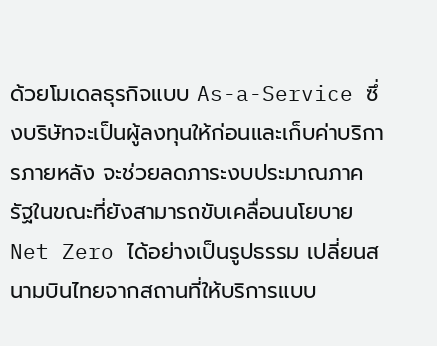ด้วยโมเดลธุรกิจแบบ As-a-Service ซึ่งบริษัทจะเป็นผู้ลงทุนให้ก่อนและเก็บค่าบริการภายหลัง จะช่วยลดภาระงบประมาณภาครัฐในขณะที่ยังสามารถขับเคลื่อนนโยบาย Net Zero ได้อย่างเป็นรูปธรรม เปลี่ยนสนามบินไทยจากสถานที่ให้บริการแบบ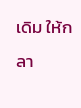เดิม ให้กลา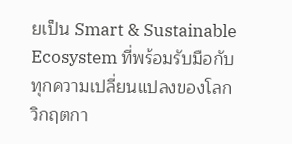ยเป็น Smart & Sustainable Ecosystem ที่พร้อมรับมือกับทุกความเปลี่ยนแปลงของโลก
วิกฤตกา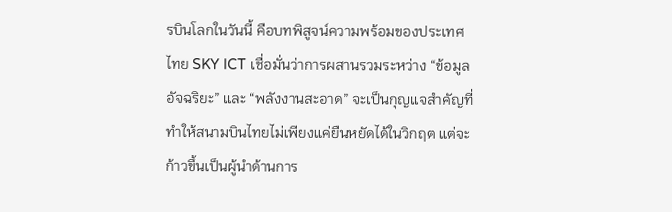รบินโลกในวันนี้ คือบทพิสูจน์ความพร้อมของประเทศไทย SKY ICT เชื่อมั่นว่าการผสานรวมระหว่าง “ข้อมูลอัจฉริยะ” และ “พลังงานสะอาด” จะเป็นกุญแจสำคัญที่ทำให้สนามบินไทยไม่เพียงแค่ยืนหยัดได้ในวิกฤต แต่จะก้าวขึ้นเป็นผู้นำด้านการ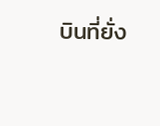บินที่ยั่ง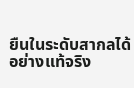ยืนในระดับสากลได้อย่างแท้จริง